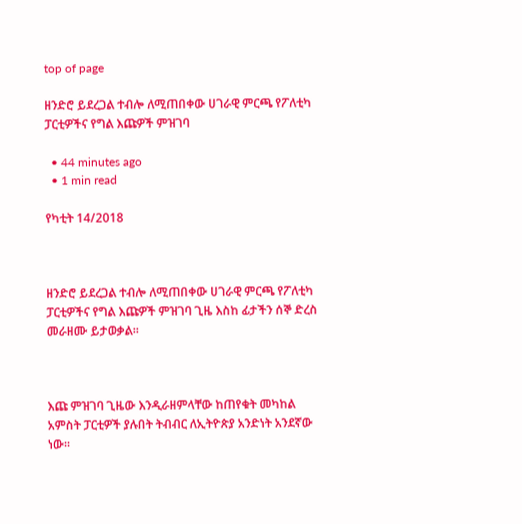top of page

ዘንድሮ ይደረጋል ተብሎ ለሚጠበቀው ሀገራዊ ምርጫ የፖለቲካ ፓርቲዎችና የግል እጩዎች ምዝገባ

  • 44 minutes ago
  • 1 min read

የካቲት 14/2018



ዘንድሮ ይደረጋል ተብሎ ለሚጠበቀው ሀገራዊ ምርጫ የፖለቲካ ፓርቲዎችና የግል እጩዎች ምዝገባ ጊዜ እስከ ፊታችን ሰኞ ድረስ መራዘሙ ይታወቃል፡፡



እጩ ምዝገባ ጊዜው እንዲራዘምላቸው ከጠየቁት መካከል አምስት ፓርቲዎች ያሉበት ትብብር ለኢትዮጵያ አንድነት አንደኛው ነው፡፡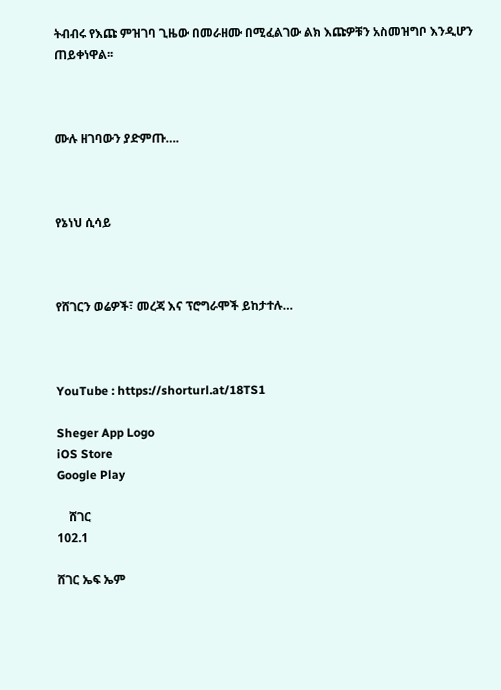ትብብሩ የእጩ ምዝገባ ጊዜው በመራዘሙ በሚፈልገው ልክ እጩዎቹን አስመዝግቦ እንዲሆን ጠይቀነዋል፡፡



ሙሉ ዘገባውን ያድምጡ….



የኔነህ ሲሳይ



የሸገርን ወሬዎች፣ መረጃ እና ፕሮግራሞች ይከታተሉ…



YouTube : https://shorturl.at/18TS1

Sheger App Logo
iOS Store
Google Play

    ሸገር
102.1

ሸገር ኤፍ ኤም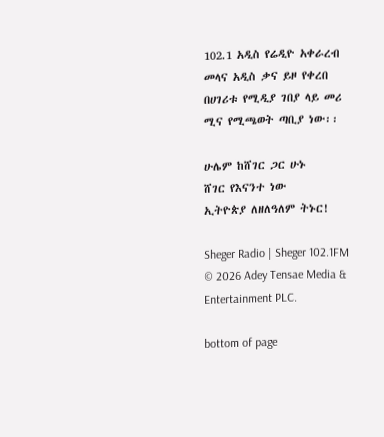102.1 አዲስ የሬዲዮ አቀራረብ መላና አዲስ ቃና ይዞ የቀረበ በሀገሪቱ የሚዲያ ገበያ ላይ መሪ ሚና የሚጫወት ጣቢያ ነው፡፡

ሁሌም ከሸገር ጋር ሁኑ
ሸገር የእናንተ ነው
ኢትዮጵያ ለዘለዓለም ትኑር!

Sheger Radio | Sheger 102.1FM  © 2026 Adey Tensae Media & Entertainment PLC.

bottom of page